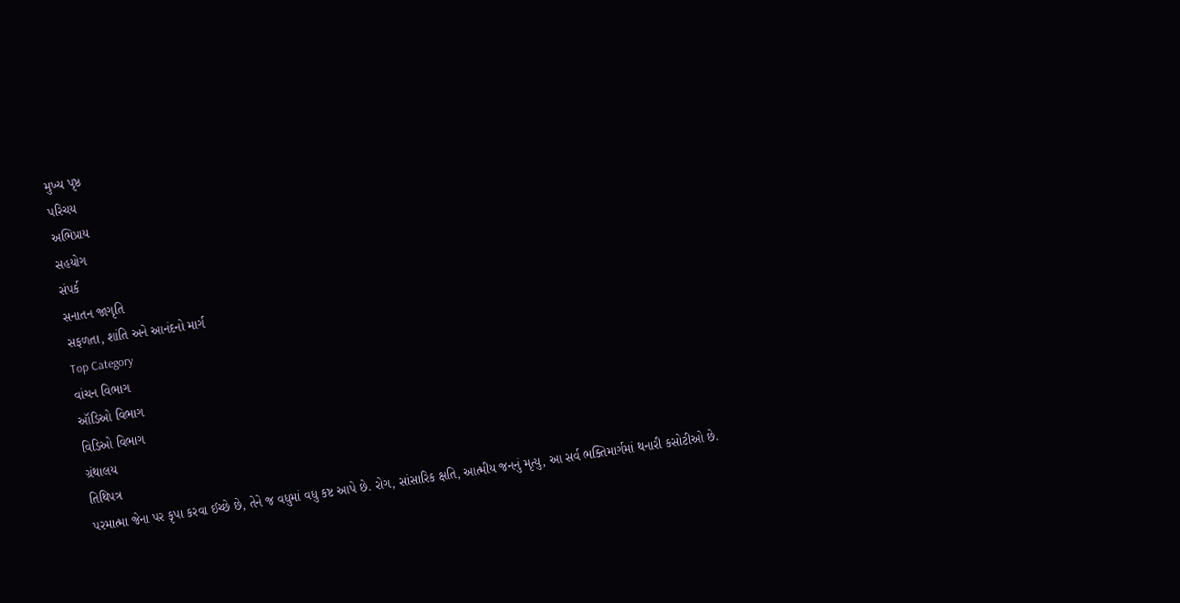મુખ્ય પૃષ્ઠ
પરિચય
અભિપ્રાય
સહયોગ
સંપર્ક
સનાતન જાગૃતિ
સફળતા, શાંતિ અને આનંદનો માર્ગ
Top Category
વાંચન વિભાગ
ઑડિઓ વિભાગ
વિડિઓ વિભાગ
ગ્રંથાલય
તિથિપત્ર
પરમાત્મા જેના પર કૃપા કરવા ઈચ્છે છે, તેને જ વધુમાં વધુ કષ્ટ આપે છે. રોગ, સાંસારિક ક્ષતિ, આત્મીય જનનું મૃત્યુ, આ સર્વ ભક્તિમાર્ગમાં થનારી કસોટીઓ છે.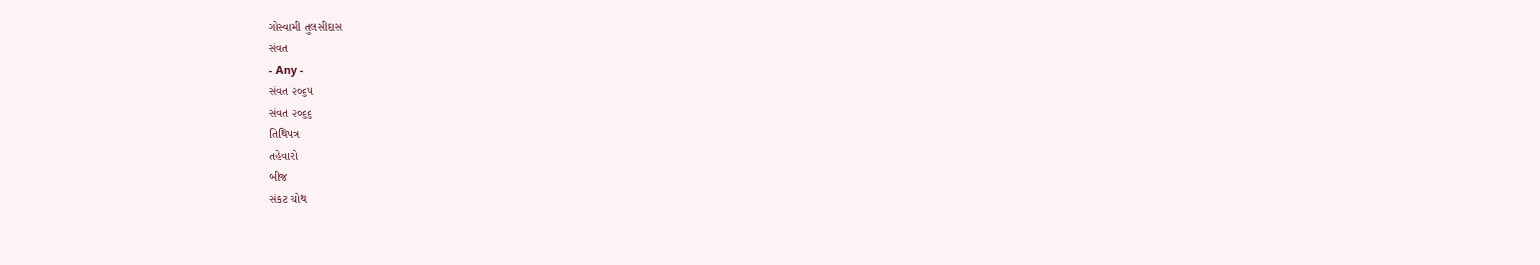ગોસ્વામી તુલસીદાસ
સંવત
- Any -
સંવત ૨૦૬૫
સંવત ૨૦૬૬
તિથિપત્ર
તહેવારો
બીજ
સંકટ ચોથ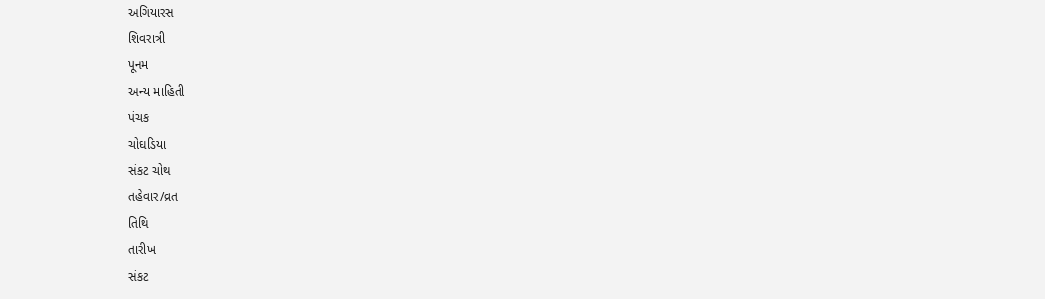અગિયારસ
શિવરાત્રી
પૂનમ
અન્ય માહિતી
પંચક
ચોઘડિયા
સંકટ ચોથ
તહેવાર/વ્રત
તિથિ
તારીખ
સંકટ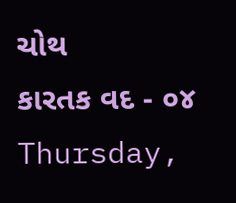ચોથ
કારતક વદ - ૦૪
Thursday,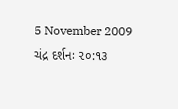5 November 2009
ચંદ્ર દર્શનઃ ૨૦:૧૩